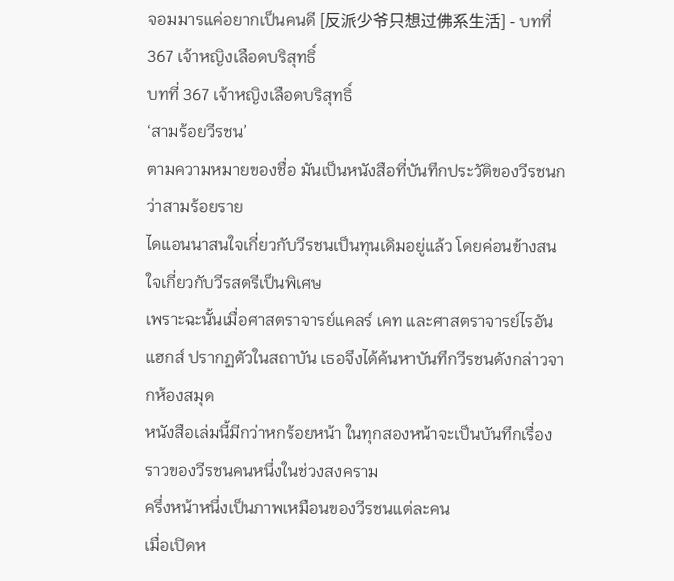จอมมารแค่อยากเป็นคนดี [反派少爷只想过佛系生活] - บทที่ 367 เจ้าหญิงเลือดบริสุทธิ์
บทที่ 367 เจ้าหญิงเลือดบริสุทธิ์
‘สามร้อยวีรชน’
ตามความหมายของชื่อ มันเป็นหนังสือที่บันทึกประวัติของวีรชนกว่าสามร้อยราย
ไดแอนนาสนใจเกี่ยวกับวีรชนเป็นทุนเดิมอยู่แล้ว โดยค่อนข้างสนใจเกี่ยวกับวีรสตรีเป็นพิเศษ
เพราะฉะนั้นเมื่อศาสตราจารย์แคลร์ เคท และศาสตราจารย์ไรอัน แฮกส์ ปรากฏตัวในสถาบัน เธอจึงได้ค้นหาบันทึกวีรชนดังกล่าวจากห้องสมุด
หนังสือเล่มนี้มีกว่าหกร้อยหน้า ในทุกสองหน้าจะเป็นบันทึกเรื่องราวของวีรชนคนหนึ่งในช่วงสงคราม
ครึ่งหน้าหนึ่งเป็นภาพเหมือนของวีรชนแต่ละคน
เมื่อเปิดห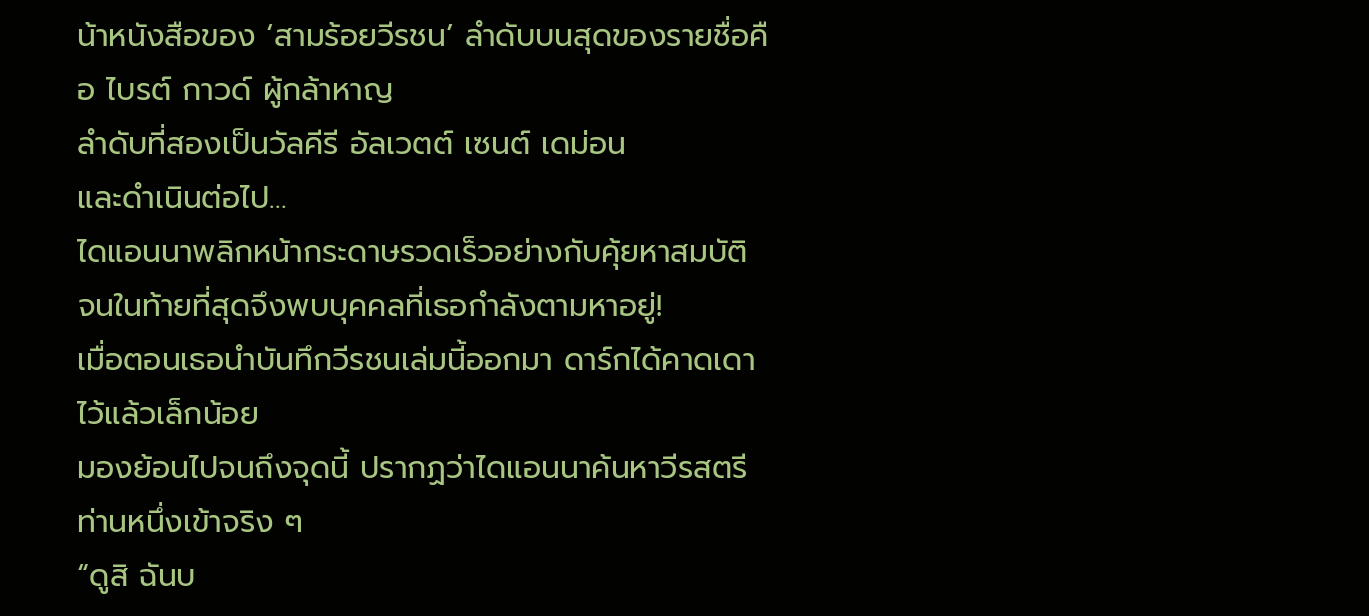น้าหนังสือของ ‘สามร้อยวีรชน’ ลำดับบนสุดของรายชื่อคือ ไบรต์ กาวด์ ผู้กล้าหาญ
ลำดับที่สองเป็นวัลคีรี อัลเวตต์ เซนต์ เดม่อน
และดำเนินต่อไป…
ไดแอนนาพลิกหน้ากระดาษรวดเร็วอย่างกับคุ้ยหาสมบัติ จนในท้ายที่สุดจึงพบบุคคลที่เธอกำลังตามหาอยู่!
เมื่อตอนเธอนำบันทึกวีรชนเล่มนี้ออกมา ดาร์กได้คาดเดาไว้แล้วเล็กน้อย
มองย้อนไปจนถึงจุดนี้ ปรากฏว่าไดแอนนาค้นหาวีรสตรีท่านหนึ่งเข้าจริง ๆ
“ดูสิ ฉันบ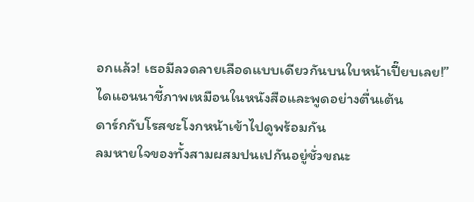อกแล้ว! เธอมีลวดลายเลือดแบบเดียวกันบนใบหน้าเปี๊ยบเลย!”
ไดแอนนาชี้ภาพเหมือนในหนังสือและพูดอย่างตื่นเต้น
ดาร์กกับโรสชะโงกหน้าเข้าไปดูพร้อมกัน
ลมหายใจของทั้งสามผสมปนเปกันอยู่ชั่วขณะ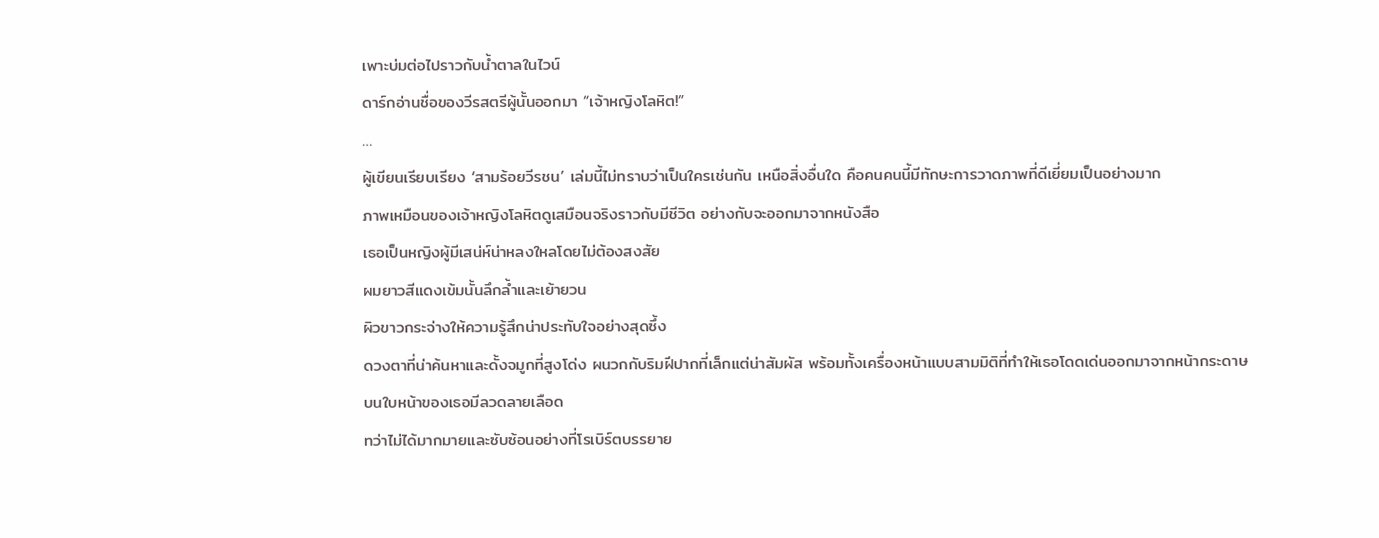เพาะบ่มต่อไปราวกับน้ำตาลในไวน์
ดาร์กอ่านชื่อของวีรสตรีผู้นั้นออกมา “เจ้าหญิงโลหิต!”
…
ผู้เขียนเรียบเรียง ‘สามร้อยวีรชน’ เล่มนี้ไม่ทราบว่าเป็นใครเช่นกัน เหนือสิ่งอื่นใด คือคนคนนี้มีทักษะการวาดภาพที่ดีเยี่ยมเป็นอย่างมาก
ภาพเหมือนของเจ้าหญิงโลหิตดูเสมือนจริงราวกับมีชีวิต อย่างกับจะออกมาจากหนังสือ
เธอเป็นหญิงผู้มีเสน่ห์น่าหลงใหลโดยไม่ต้องสงสัย
ผมยาวสีแดงเข้มนั้นลึกล้ำและเย้ายวน
ผิวขาวกระจ่างให้ความรู้สึกน่าประทับใจอย่างสุดซึ้ง
ดวงตาที่น่าค้นหาและดั้งจมูกที่สูงโด่ง ผนวกกับริมฝีปากที่เล็กแต่น่าสัมผัส พร้อมทั้งเครื่องหน้าแบบสามมิติที่ทำให้เธอโดดเด่นออกมาจากหน้ากระดาษ
บนใบหน้าของเธอมีลวดลายเลือด
ทว่าไม่ได้มากมายและซับซ้อนอย่างที่โรเบิร์ตบรรยาย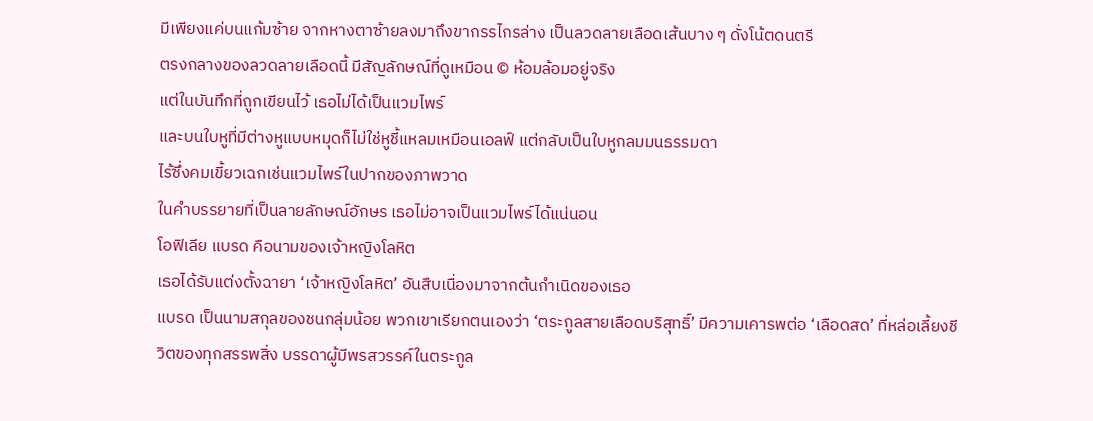มีเพียงแค่บนแก้มซ้าย จากหางตาซ้ายลงมาถึงขากรรไกรล่าง เป็นลวดลายเลือดเส้นบาง ๆ ดั่งโน้ตดนตรี
ตรงกลางของลวดลายเลือดนี้ มีสัญลักษณ์ที่ดูเหมือน © ห้อมล้อมอยู่จริง
แต่ในบันทึกที่ถูกเขียนไว้ เธอไม่ได้เป็นแวมไพร์
และบนใบหูที่มีต่างหูแบบหมุดก็ไม่ใช่หูชี้แหลมเหมือนเอลฟ์ แต่กลับเป็นใบหูกลมมนธรรมดา
ไร้ซึ่งคมเขี้ยวเฉกเช่นแวมไพร์ในปากของภาพวาด
ในคำบรรยายที่เป็นลายลักษณ์อักษร เธอไม่อาจเป็นแวมไพร์ได้แน่นอน
โอฟิเลีย แบรด คือนามของเจ้าหญิงโลหิต
เธอได้รับแต่งตั้งฉายา ‘เจ้าหญิงโลหิต’ อันสืบเนื่องมาจากต้นกำเนิดของเธอ
แบรด เป็นนามสกุลของชนกลุ่มน้อย พวกเขาเรียกตนเองว่า ‘ตระกูลสายเลือดบริสุทธิ์’ มีความเคารพต่อ ‘เลือดสด’ ที่หล่อเลี้ยงชีวิตของทุกสรรพสิ่ง บรรดาผู้มีพรสวรรค์ในตระกูล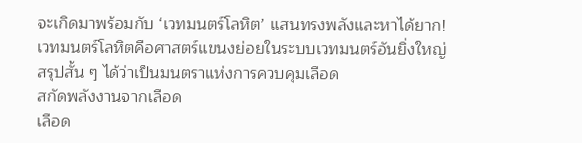จะเกิดมาพร้อมกับ ‘เวทมนตร์โลหิต’ แสนทรงพลังและหาได้ยาก!
เวทมนตร์โลหิตคือศาสตร์แขนงย่อยในระบบเวทมนตร์อันยิ่งใหญ่
สรุปสั้น ๆ ได้ว่าเป็นมนตราแห่งการควบคุมเลือด
สกัดพลังงานจากเลือด
เลือด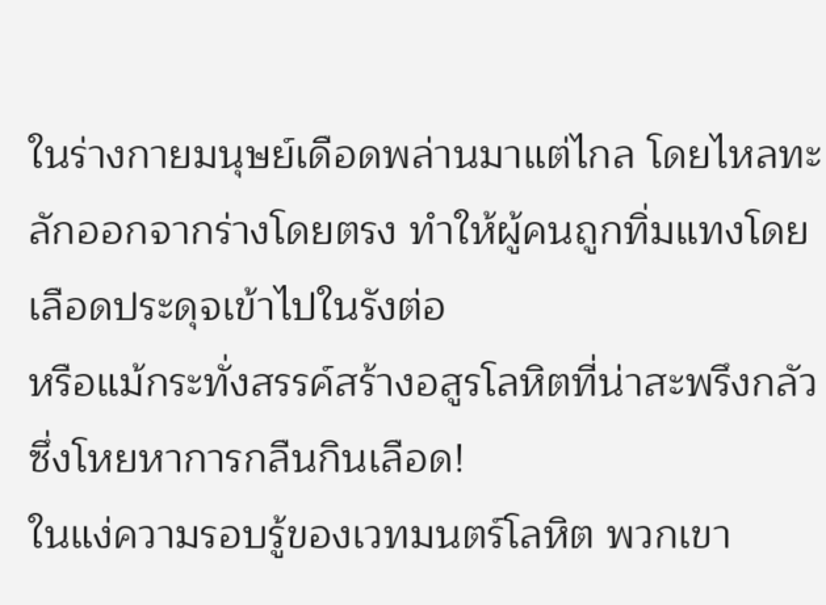ในร่างกายมนุษย์เดือดพล่านมาแต่ไกล โดยไหลทะลักออกจากร่างโดยตรง ทำให้ผู้คนถูกทิ่มแทงโดยเลือดประดุจเข้าไปในรังต่อ
หรือแม้กระทั่งสรรค์สร้างอสูรโลหิตที่น่าสะพรึงกลัว ซึ่งโหยหาการกลืนกินเลือด!
ในแง่ความรอบรู้ของเวทมนตร์โลหิต พวกเขา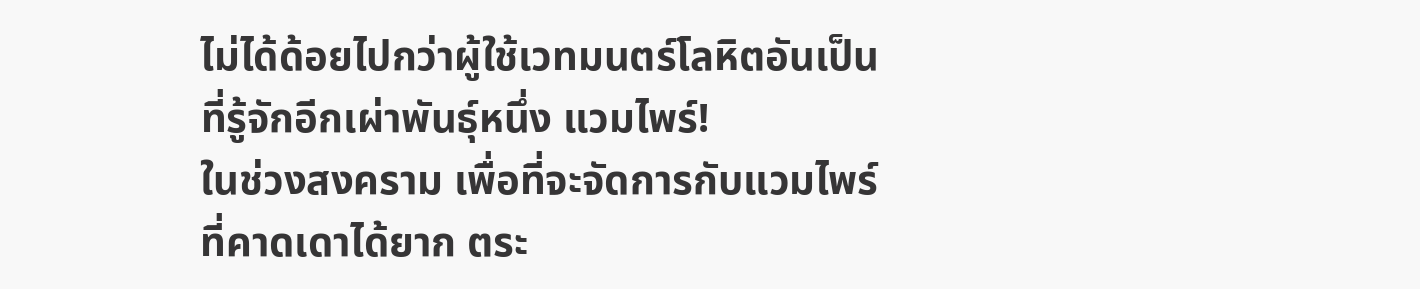ไม่ได้ด้อยไปกว่าผู้ใช้เวทมนตร์โลหิตอันเป็นที่รู้จักอีกเผ่าพันธุ์หนึ่ง แวมไพร์!
ในช่วงสงคราม เพื่อที่จะจัดการกับแวมไพร์ที่คาดเดาได้ยาก ตระ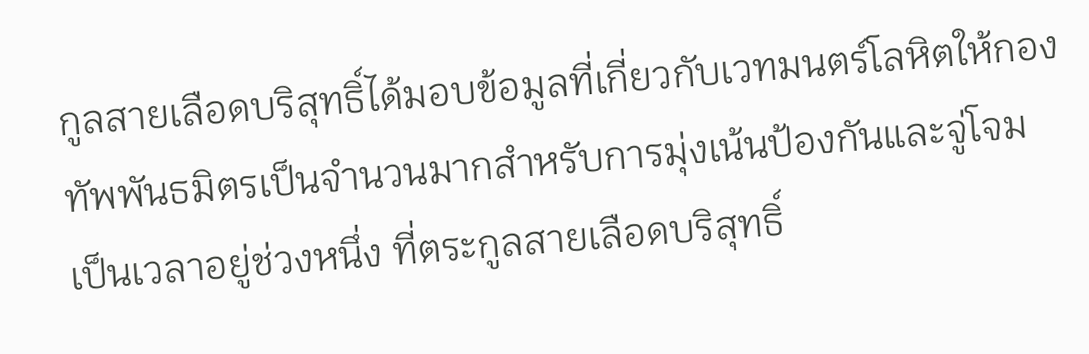กูลสายเลือดบริสุทธิ์ได้มอบข้อมูลที่เกี่ยวกับเวทมนตร์โลหิตให้กองทัพพันธมิตรเป็นจำนวนมากสำหรับการมุ่งเน้นป้องกันและจู่โจม
เป็นเวลาอยู่ช่วงหนึ่ง ที่ตระกูลสายเลือดบริสุทธิ์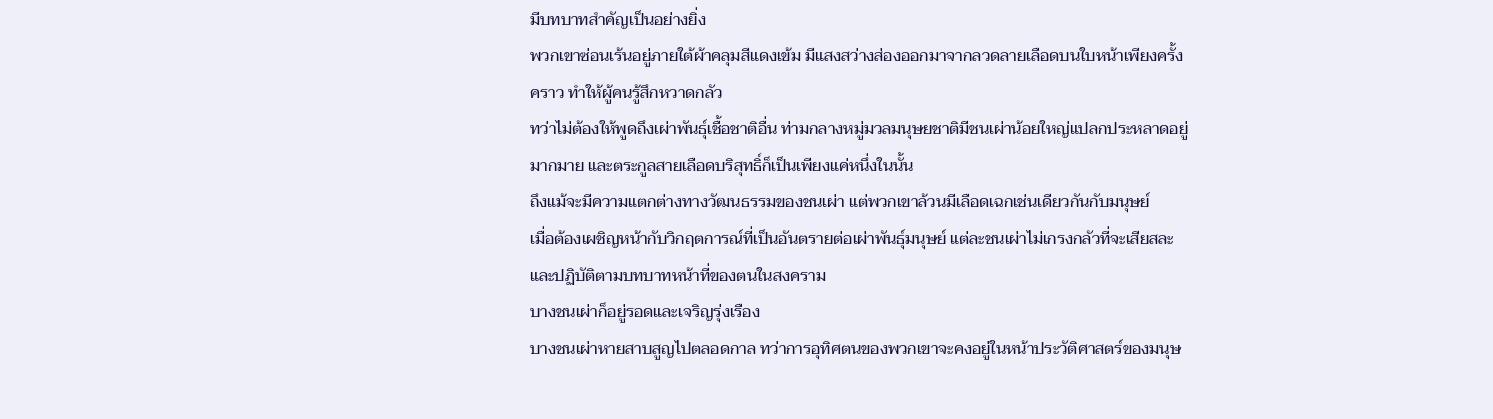มีบทบาทสำคัญเป็นอย่างยิ่ง
พวกเขาซ่อนเร้นอยู่ภายใต้ผ้าคลุมสีแดงเข้ม มีแสงสว่างส่องออกมาจากลวดลายเลือดบนใบหน้าเพียงครั้งคราว ทำให้ผู้คนรู้สึกหวาดกลัว
ทว่าไม่ต้องให้พูดถึงเผ่าพันธุ์เชื้อชาติอื่น ท่ามกลางหมู่มวลมนุษยชาติมีชนเผ่าน้อยใหญ่แปลกประหลาดอยู่มากมาย และตระกูลสายเลือดบริสุทธิ์ก็เป็นเพียงแค่หนึ่งในนั้น
ถึงแม้จะมีความแตกต่างทางวัฒนธรรมของชนเผ่า แต่พวกเขาล้วนมีเลือดเฉกเช่นเดียวกันกับมนุษย์
เมื่อต้องเผชิญหน้ากับวิกฤตการณ์ที่เป็นอันตรายต่อเผ่าพันธุ์มนุษย์ แต่ละชนเผ่าไม่เกรงกลัวที่จะเสียสละและปฏิบัติตามบทบาทหน้าที่ของตนในสงคราม
บางชนเผ่าก็อยู่รอดและเจริญรุ่งเรือง
บางชนเผ่าหายสาบสูญไปตลอดกาล ทว่าการอุทิศตนของพวกเขาจะคงอยู่ในหน้าประวัติศาสตร์ของมนุษ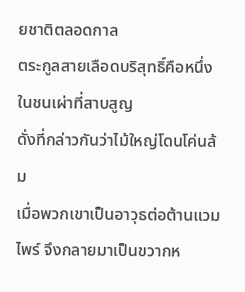ยชาติตลอดกาล
ตระกูลสายเลือดบริสุทธิ์คือหนึ่งในชนเผ่าที่สาบสูญ
ดั่งที่กล่าวกันว่าไม้ใหญ่โดนโค่นล้ม
เมื่อพวกเขาเป็นอาวุธต่อต้านแวมไพร์ จึงกลายมาเป็นขวากห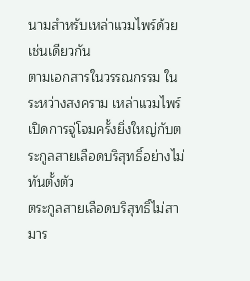นามสำหรับเหล่าแวมไพร์ด้วยเช่นเดียวกัน
ตามเอกสารในวรรณกรรม ในระหว่างสงคราม เหล่าแวมไพร์เปิดการจู่โจมครั้งยิ่งใหญ่กับตระกูลสายเลือดบริสุทธิ์อย่างไม่ทันตั้งตัว
ตระกูลสายเลือดบริสุทธิ์ไม่สามาร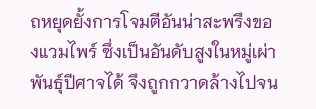ถหยุดยั้งการโจมตีอันน่าสะพรึงของแวมไพร์ ซึ่งเป็นอันดับสูงในหมู่เผ่าพันธุ์ปีศาจได้ จึงถูกกวาดล้างไปจน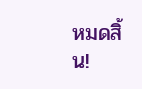หมดสิ้น!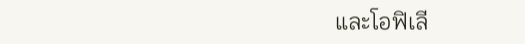และโอฟิเลี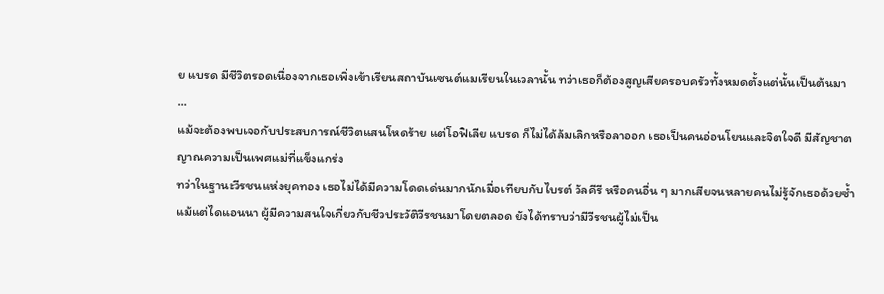ย แบรด มีชีวิตรอดเนื่องจากเธอเพิ่งเข้าเรียนสถาบันเซนต์แมเรียนในเวลานั้น ทว่าเธอก็ต้องสูญเสียครอบครัวทั้งหมดตั้งแต่นั้นเป็นต้นมา
…
แม้จะต้องพบเจอกับประสบการณ์ชีวิตแสนโหดร้าย แต่โอฟิเลีย แบรด ก็ไม่ได้ล้มเลิกหรือลาออก เธอเป็นคนอ่อนโยนและจิตใจดี มีสัญชาตญาณความเป็นเพศแม่ที่แข็งแกร่ง
ทว่าในฐานะวีรชนแห่งยุคทอง เธอไม่ได้มีความโดดเด่นมากนักเมื่อเทียบกับไบรต์ วัลคีรี หรือคนอื่น ๆ มากเสียจนหลายคนไม่รู้จักเธอด้วยซ้ำ
แม้แต่ไดแอนนา ผู้มีความสนใจเกี่ยวกับชีวประวัติวีรชนมาโดยตลอด ยังได้ทราบว่ามีวีรชนผู้ไม่เป็น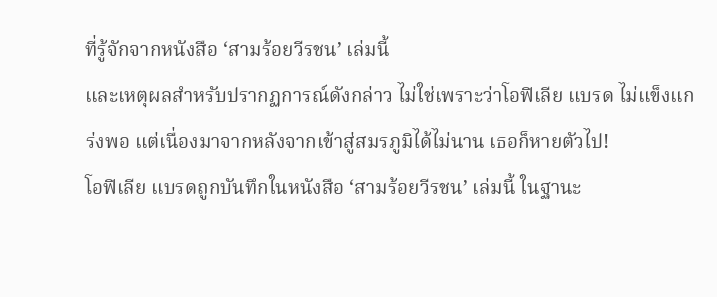ที่รู้จักจากหนังสือ ‘สามร้อยวีรชน’ เล่มนี้
และเหตุผลสำหรับปรากฏการณ์ดังกล่าว ไม่ใช่เพราะว่าโอฟิเลีย แบรด ไม่แข็งแกร่งพอ แต่เนื่องมาจากหลังจากเข้าสู่สมรภูมิได้ไม่นาน เธอก็หายตัวไป!
โอฟิเลีย แบรดถูกบันทึกในหนังสือ ‘สามร้อยวีรชน’ เล่มนี้ ในฐานะ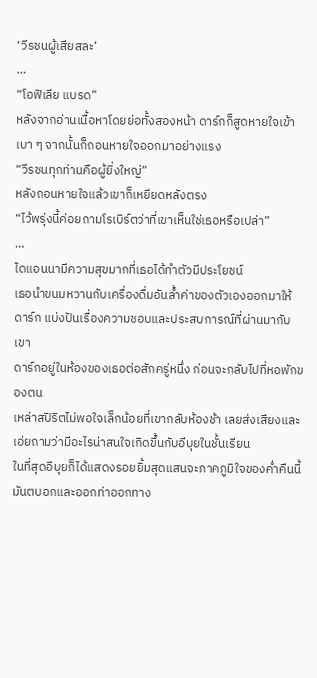‘วีรชนผู้เสียสละ’
…
“โอฟิเลีย แบรด”
หลังจากอ่านเนื้อหาโดยย่อทั้งสองหน้า ดาร์กก็สูดหายใจเข้าเบา ๆ จากนั้นก็ถอนหายใจออกมาอย่างแรง
“วีรชนทุกท่านคือผู้ยิ่งใหญ่”
หลังถอนหายใจแล้วเขาก็เหยียดหลังตรง
“ไว้พรุ่งนี้ค่อยถามโรเบิร์ตว่าที่เขาเห็นใช่เธอหรือเปล่า”
…
ไดแอนนามีความสุขมากที่เธอได้ทำตัวมีประโยชน์
เธอนำขนมหวานกับเครื่องดื่มอันล้ำค่าของตัวเองออกมาให้ดาร์ก แบ่งปันเรื่องความชอบและประสบการณ์ที่ผ่านมากับเขา
ดาร์กอยู่ในห้องของเธอต่อสักครู่หนึ่ง ก่อนจะกลับไปที่หอพักของตน
เหล่าสปิริตไม่พอใจเล็กน้อยที่เขากลับห้องช้า เลยส่งเสียงและเอ่ยถามว่ามีอะไรน่าสนใจเกิดขึ้นกับอีบุยในชั้นเรียน
ในที่สุดอีบุยก็ได้แสดงรอยยิ้มสุดแสนจะภาคภูมิใจของค่ำคืนนี้
มันตบอกและออกท่าออกทาง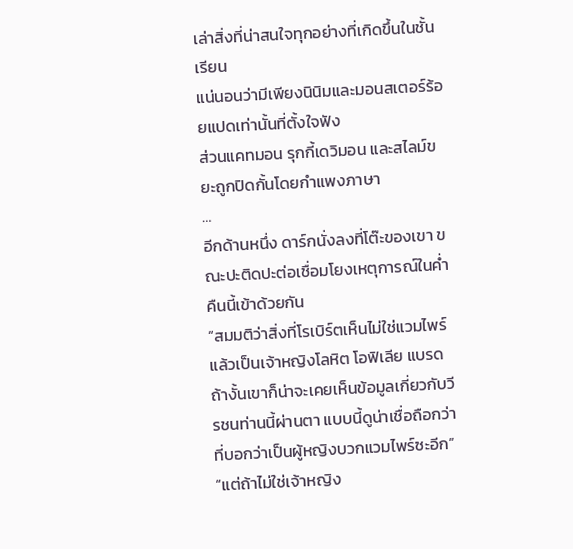เล่าสิ่งที่น่าสนใจทุกอย่างที่เกิดขึ้นในชั้นเรียน
แน่นอนว่ามีเพียงนินิมและมอนสเตอร์ร้อยแปดเท่านั้นที่ตั้งใจฟัง
ส่วนแคทมอน รุกกี้เดวิมอน และสไลม์ขยะถูกปิดกั้นโดยกำแพงภาษา
…
อีกด้านหนึ่ง ดาร์กนั่งลงที่โต๊ะของเขา ขณะปะติดปะต่อเชื่อมโยงเหตุการณ์ในค่ำคืนนี้เข้าด้วยกัน
“สมมติว่าสิ่งที่โรเบิร์ตเห็นไม่ใช่แวมไพร์ แล้วเป็นเจ้าหญิงโลหิต โอฟิเลีย แบรด ถ้างั้นเขาก็น่าจะเคยเห็นข้อมูลเกี่ยวกับวีรชนท่านนี้ผ่านตา แบบนี้ดูน่าเชื่อถือกว่าที่บอกว่าเป็นผู้หญิงบวกแวมไพร์ซะอีก”
“แต่ถ้าไม่ใช่เจ้าหญิง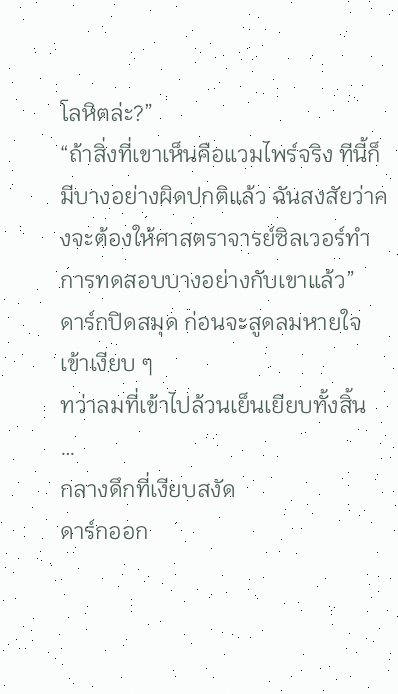โลหิตล่ะ?”
“ถ้าสิ่งที่เขาเห็นคือแวมไพร์จริง ทีนี้ก็มีบางอย่างผิดปกติแล้ว ฉันสงสัยว่าคงจะต้องให้ศาสตราจารย์ซิลเวอร์ทำการทดสอบบางอย่างกับเขาแล้ว”
ดาร์กปิดสมุด ก่อนจะสูดลมหายใจเข้าเงียบ ๆ
ทว่าลมที่เข้าไปล้วนเย็นเยียบทั้งสิ้น
…
กลางดึกที่เงียบสงัด
ดาร์กออก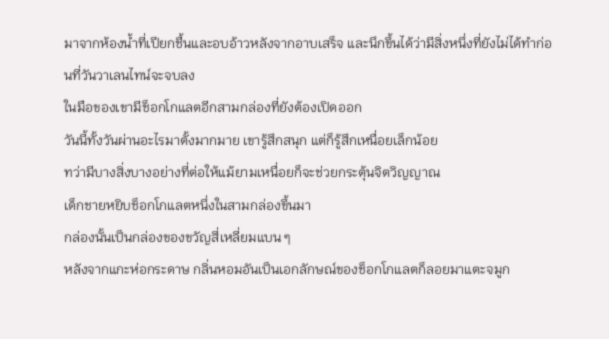มาจากห้องน้ำที่เปียกชื้นและอบอ้าวหลังจากอาบเสร็จ และนึกขึ้นได้ว่ามีสิ่งหนึ่งที่ยังไม่ได้ทำก่อนที่วันวาเลนไทน์จะจบลง
ในมือของเขามีช็อกโกแลตอีกสามกล่องที่ยังต้องเปิดออก
วันนี้ทั้งวันผ่านอะไรมาตั้งมากมาย เขารู้สึกสนุก แต่ก็รู้สึกเหนื่อยเล็กน้อย
ทว่ามีบางสิ่งบางอย่างที่ต่อให้แม้ยามเหนื่อยก็จะช่วยกระตุ้นจิตวิญญาณ
เด็กชายหยิบช็อกโกแลตหนึ่งในสามกล่องขึ้นมา
กล่องนั้นเป็นกล่องของขวัญสี่เหลี่ยมแบน ๆ
หลังจากแกะห่อกระดาษ กลิ่นหอมอันเป็นเอกลักษณ์ของช็อกโกแลตก็ลอยมาแตะจมูก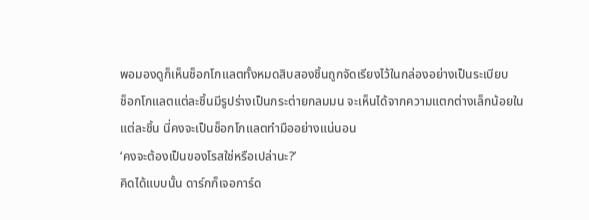พอมองดูก็เห็นช็อกโกแลตทั้งหมดสิบสองชิ้นถูกจัดเรียงไว้ในกล่องอย่างเป็นระเบียบ
ช็อกโกแลตแต่ละชิ้นมีรูปร่างเป็นกระต่ายกลมมน จะเห็นได้จากความแตกต่างเล็กน้อยในแต่ละชิ้น นี่คงจะเป็นช็อกโกแลตทำมืออย่างแน่นอน
‘คงจะต้องเป็นของโรสใช่หรือเปล่านะ?’
คิดได้แบบนั้น ดาร์กก็เจอการ์ด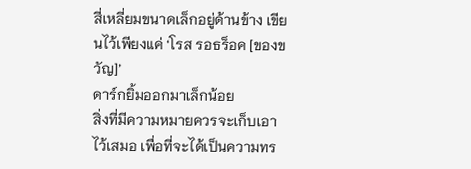สี่เหลี่ยมขนาดเล็กอยู่ด้านข้าง เขียนไว้เพียงแค่ ‘โรส รอธร็อค [ของขวัญ]’
ดาร์กยิ้มออกมาเล็กน้อย
สิ่งที่มีความหมายควรจะเก็บเอาไว้เสมอ เพื่อที่จะได้เป็นความทร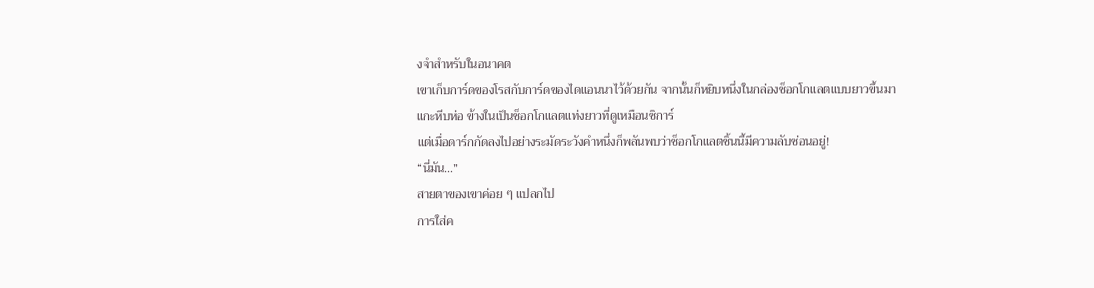งจำสำหรับในอนาคต
เขาเก็บการ์ดของโรสกับการ์ดของไดแอนนาไว้ด้วยกัน จากนั้นก็หยิบหนึ่งในกล่องช็อกโกแลตแบบยาวขึ้นมา
แกะหีบห่อ ข้างในเป็นช็อกโกแลตแท่งยาวที่ดูเหมือนซิการ์
แต่เมื่อดาร์กกัดลงไปอย่างระมัดระวังคำหนึ่งก็พลันพบว่าช็อกโกแลตชิ้นนี้มีความลับซ่อนอยู่!
“นี่มัน…”
สายตาของเขาค่อย ๆ แปลกไป
การใส่ค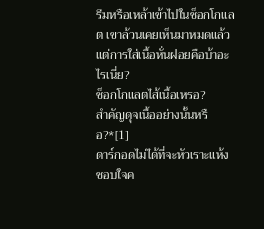รีมหรือเหล้าเข้าไปในช็อกโกแลต เขาล้วนเคยเห็นมาหมดแล้ว
แต่การใส่เนื้อหั่นฝอยคือบ้าอะไรเนี่ย?
ช็อกโกแลตไส้เนื้อเหรอ?
สำคัญดุจเนื้ออย่างนั้นหรือ?*[1]
ดาร์กอดไม่ได้ที่จะหัวเราะแห้ง ชอบใจค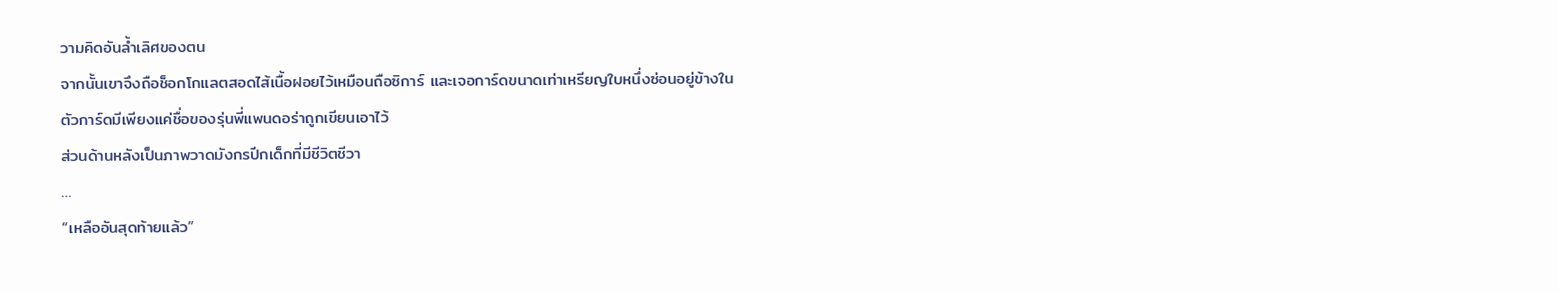วามคิดอันล้ำเลิศของตน
จากนั้นเขาจึงถือช็อกโกแลตสอดไส้เนื้อฝอยไว้เหมือนถือซิการ์ และเจอการ์ดขนาดเท่าเหรียญใบหนึ่งซ่อนอยู่ข้างใน
ตัวการ์ดมีเพียงแค่ชื่อของรุ่นพี่แพนดอร่าถูกเขียนเอาไว้
ส่วนด้านหลังเป็นภาพวาดมังกรปีกเด็กที่มีชีวิตชีวา
…
“เหลืออันสุดท้ายแล้ว”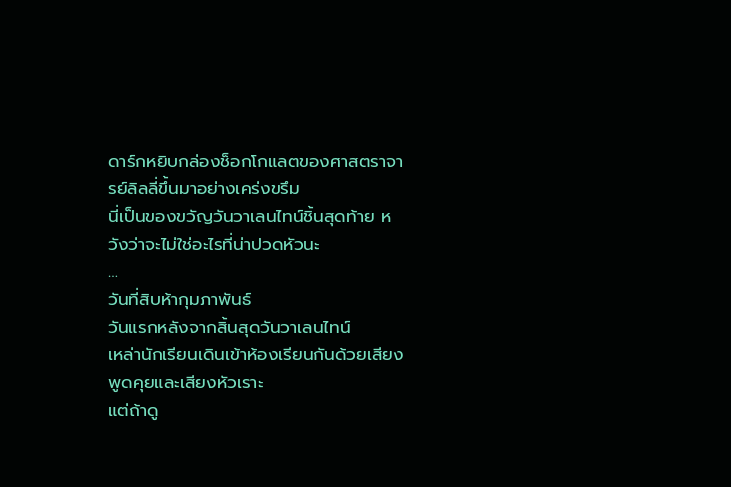ดาร์กหยิบกล่องช็อกโกแลตของศาสตราจารย์ลิลลี่ขึ้นมาอย่างเคร่งขรึม
นี่เป็นของขวัญวันวาเลนไทน์ชิ้นสุดท้าย หวังว่าจะไม่ใช่อะไรที่น่าปวดหัวนะ
…
วันที่สิบห้ากุมภาพันธ์
วันแรกหลังจากสิ้นสุดวันวาเลนไทน์
เหล่านักเรียนเดินเข้าห้องเรียนกันด้วยเสียงพูดคุยและเสียงหัวเราะ
แต่ถ้าดู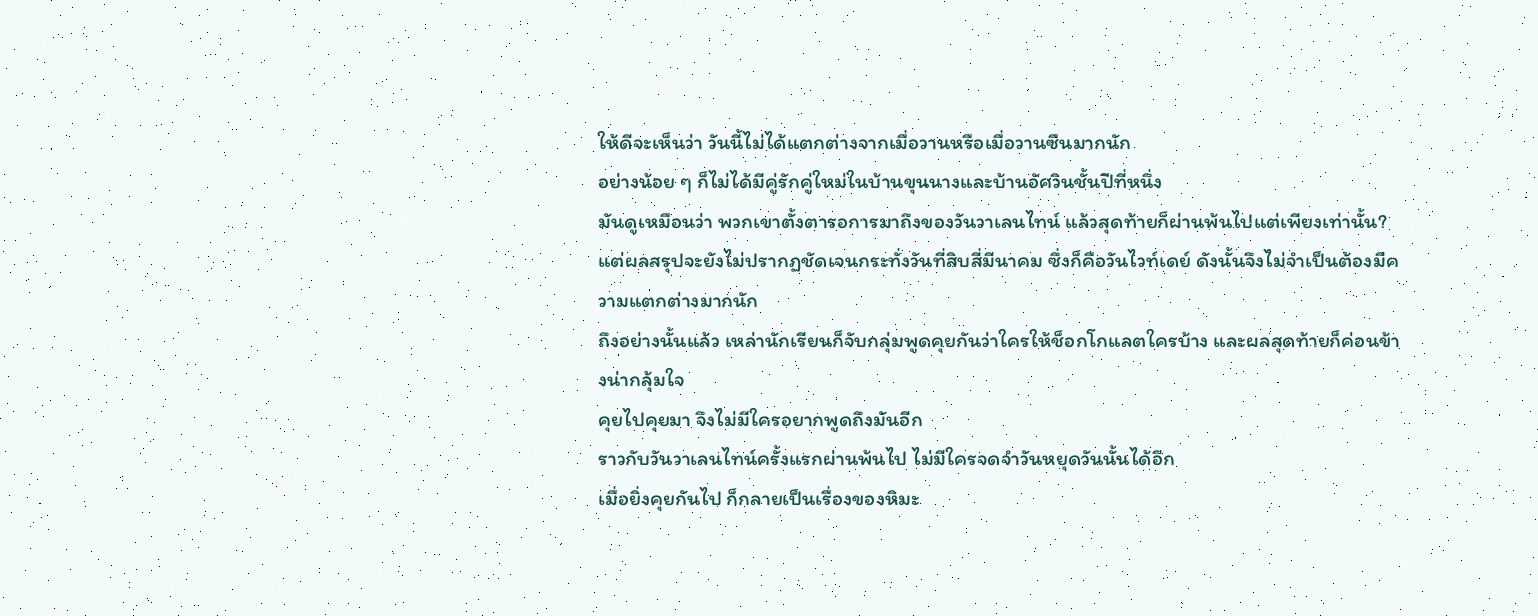ให้ดีจะเห็นว่า วันนี้ไม่ได้แตกต่างจากเมื่อวานหรือเมื่อวานซืนมากนัก
อย่างน้อย ๆ ก็ไม่ได้มีคู่รักคู่ใหม่ในบ้านขุนนางและบ้านอัศวินชั้นปีที่หนึ่ง
มันดูเหมือนว่า พวกเขาตั้งตารอการมาถึงของวันวาเลนไทน์ แล้วสุดท้ายก็ผ่านพ้นไปแต่เพียงเท่านั้น?
แต่ผลสรุปจะยังไม่ปรากฏชัดเจนกระทั่งวันที่สิบสี่มีนาคม ซึ่งก็คือวันไวท์เดย์ ดังนั้นจึงไม่จำเป็นต้องมีความแตกต่างมากนัก
ถึงอย่างนั้นแล้ว เหล่านักเรียนก็จับกลุ่มพูดคุยกันว่าใครให้ช็อกโกแลตใครบ้าง และผลสุดท้ายก็ค่อนข้างน่ากลุ้มใจ
คุยไปคุยมา จึงไม่มีใครอยากพูดถึงมันอีก
ราวกับวันวาเลนไทน์ครั้งแรกผ่านพ้นไป ไม่มีใครจดจำวันหยุดวันนั้นได้อีก
เมื่อยิ่งคุยกันไป ก็กลายเป็นเรื่องของหิมะ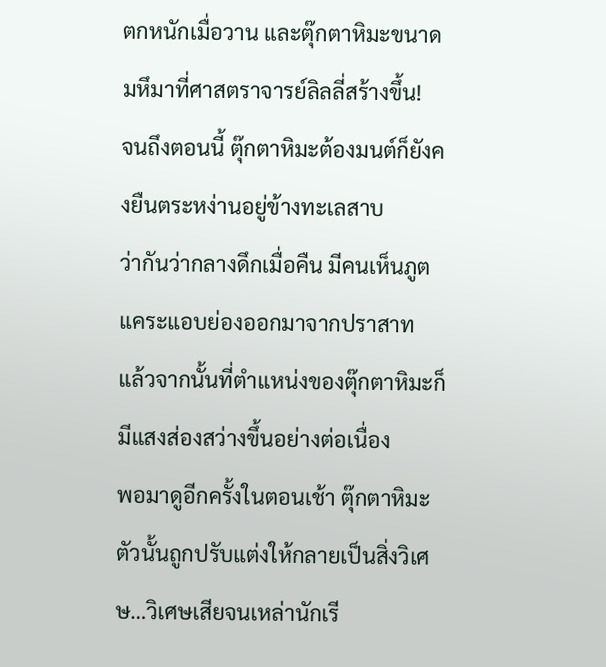ตกหนักเมื่อวาน และตุ๊กตาหิมะขนาดมหึมาที่ศาสตราจารย์ลิลลี่สร้างขึ้น!
จนถึงตอนนี้ ตุ๊กตาหิมะต้องมนต์ก็ยังคงยืนตระหง่านอยู่ข้างทะเลสาบ
ว่ากันว่ากลางดึกเมื่อคืน มีคนเห็นภูตแคระแอบย่องออกมาจากปราสาท
แล้วจากนั้นที่ตำแหน่งของตุ๊กตาหิมะก็มีแสงส่องสว่างขึ้นอย่างต่อเนื่อง
พอมาดูอีกครั้งในตอนเช้า ตุ๊กตาหิมะตัวนั้นถูกปรับแต่งให้กลายเป็นสิ่งวิเศษ…วิเศษเสียจนเหล่านักเรี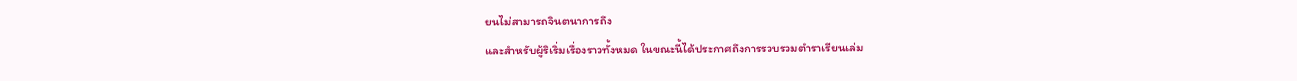ยนไม่สามารถจินตนาการถึง
และสำหรับผู้ริเริ่มเรื่องราวทั้งหมด ในขณะนี้ได้ประกาศถึงการรวบรวมตำราเรียนเล่ม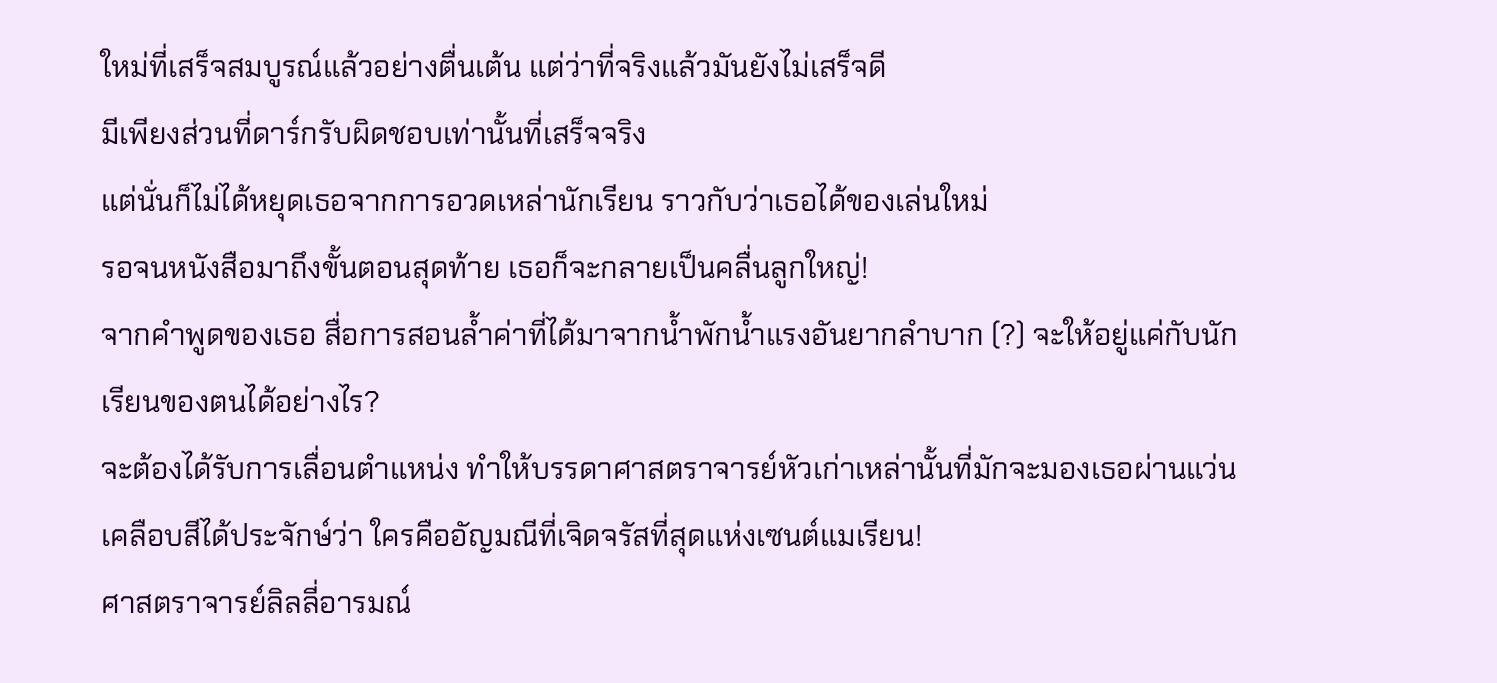ใหม่ที่เสร็จสมบูรณ์แล้วอย่างตื่นเต้น แต่ว่าที่จริงแล้วมันยังไม่เสร็จดี
มีเพียงส่วนที่ดาร์กรับผิดชอบเท่านั้นที่เสร็จจริง
แต่นั่นก็ไม่ได้หยุดเธอจากการอวดเหล่านักเรียน ราวกับว่าเธอได้ของเล่นใหม่
รอจนหนังสือมาถึงขั้นตอนสุดท้าย เธอก็จะกลายเป็นคลื่นลูกใหญ่!
จากคำพูดของเธอ สื่อการสอนล้ำค่าที่ได้มาจากน้ำพักน้ำแรงอันยากลำบาก (?) จะให้อยู่แค่กับนักเรียนของตนได้อย่างไร?
จะต้องได้รับการเลื่อนตำแหน่ง ทำให้บรรดาศาสตราจารย์หัวเก่าเหล่านั้นที่มักจะมองเธอผ่านแว่นเคลือบสีได้ประจักษ์ว่า ใครคืออัญมณีที่เจิดจรัสที่สุดแห่งเซนต์แมเรียน!
ศาสตราจารย์ลิลลี่อารมณ์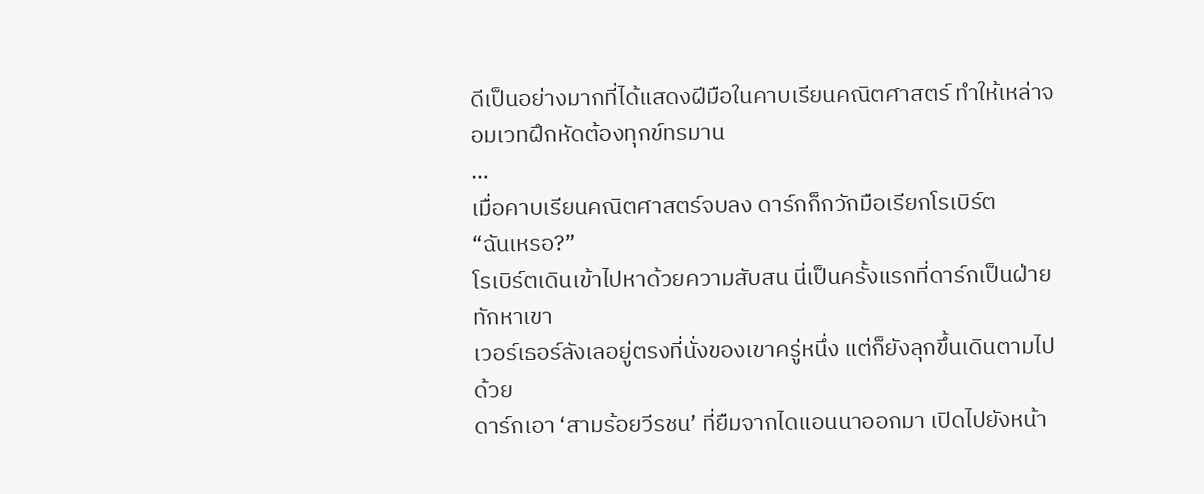ดีเป็นอย่างมากที่ได้แสดงฝีมือในคาบเรียนคณิตศาสตร์ ทำให้เหล่าจอมเวทฝึกหัดต้องทุกข์ทรมาน
…
เมื่อคาบเรียนคณิตศาสตร์จบลง ดาร์กก็กวักมือเรียกโรเบิร์ต
“ฉันเหรอ?”
โรเบิร์ตเดินเข้าไปหาด้วยความสับสน นี่เป็นครั้งแรกที่ดาร์กเป็นฝ่ายทักหาเขา
เวอร์เธอร์ลังเลอยู่ตรงที่นั่งของเขาครู่หนึ่ง แต่ก็ยังลุกขึ้นเดินตามไปด้วย
ดาร์กเอา ‘สามร้อยวีรชน’ ที่ยืมจากไดแอนนาออกมา เปิดไปยังหน้า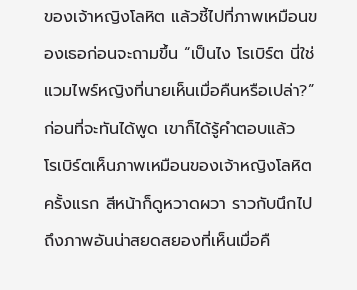ของเจ้าหญิงโลหิต แล้วชี้ไปที่ภาพเหมือนของเธอก่อนจะถามขึ้น “เป็นไง โรเบิร์ต นี่ใช่แวมไพร์หญิงที่นายเห็นเมื่อคืนหรือเปล่า?”
ก่อนที่จะทันได้พูด เขาก็ได้รู้คำตอบแล้ว
โรเบิร์ตเห็นภาพเหมือนของเจ้าหญิงโลหิตครั้งแรก สีหน้าก็ดูหวาดผวา ราวกับนึกไปถึงภาพอันน่าสยดสยองที่เห็นเมื่อคื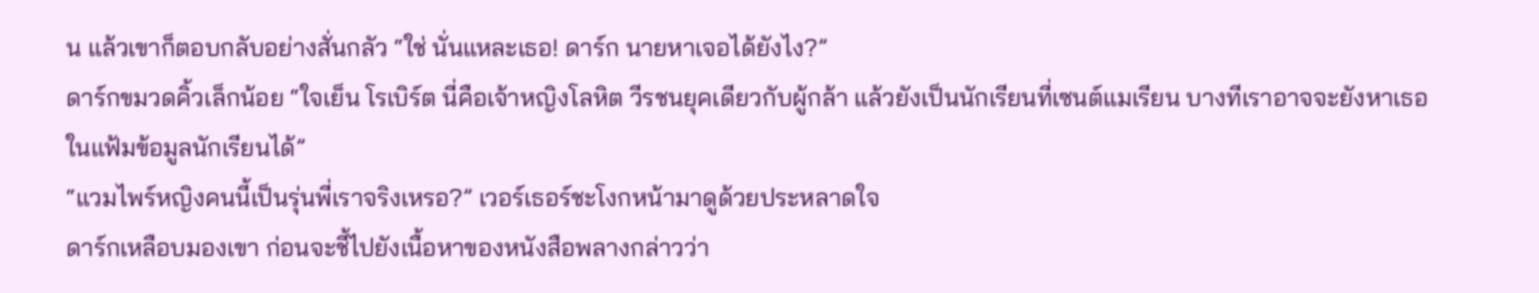น แล้วเขาก็ตอบกลับอย่างสั่นกลัว “ใช่ นั่นแหละเธอ! ดาร์ก นายหาเจอได้ยังไง?”
ดาร์กขมวดคิ้วเล็กน้อย “ใจเย็น โรเบิร์ต นี่คือเจ้าหญิงโลหิต วีรชนยุคเดียวกับผู้กล้า แล้วยังเป็นนักเรียนที่เซนต์แมเรียน บางทีเราอาจจะยังหาเธอในแฟ้มข้อมูลนักเรียนได้”
“แวมไพร์หญิงคนนี้เป็นรุ่นพี่เราจริงเหรอ?” เวอร์เธอร์ชะโงกหน้ามาดูด้วยประหลาดใจ
ดาร์กเหลือบมองเขา ก่อนจะชี้ไปยังเนื้อหาของหนังสือพลางกล่าวว่า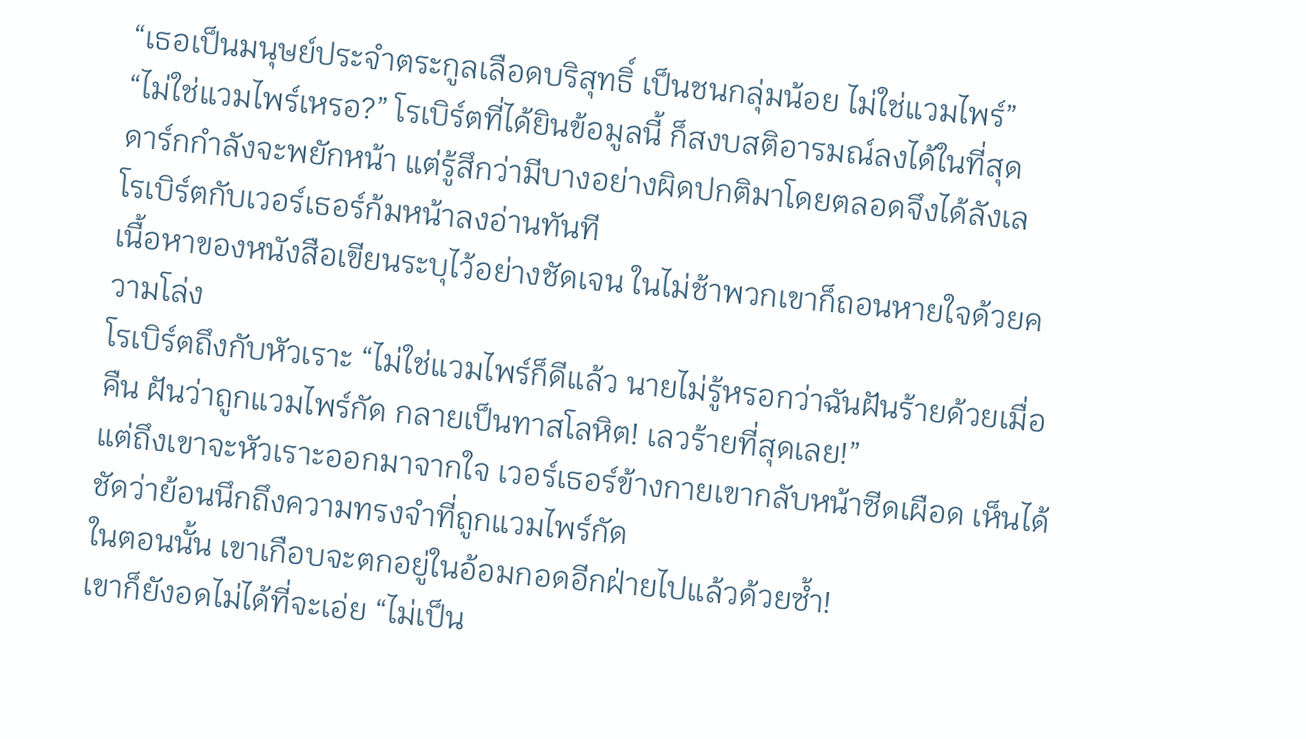“เธอเป็นมนุษย์ประจำตระกูลเลือดบริสุทธิ์ เป็นชนกลุ่มน้อย ไม่ใช่แวมไพร์”
“ไม่ใช่แวมไพร์เหรอ?” โรเบิร์ตที่ได้ยินข้อมูลนี้ ก็สงบสติอารมณ์ลงได้ในที่สุด
ดาร์กกำลังจะพยักหน้า แต่รู้สึกว่ามีบางอย่างผิดปกติมาโดยตลอดจึงได้ลังเล
โรเบิร์ตกับเวอร์เธอร์ก้มหน้าลงอ่านทันที
เนื้อหาของหนังสือเขียนระบุไว้อย่างชัดเจน ในไม่ช้าพวกเขาก็ถอนหายใจด้วยความโล่ง
โรเบิร์ตถึงกับหัวเราะ “ไม่ใช่แวมไพร์ก็ดีแล้ว นายไม่รู้หรอกว่าฉันฝันร้ายด้วยเมื่อคืน ฝันว่าถูกแวมไพร์กัด กลายเป็นทาสโลหิต! เลวร้ายที่สุดเลย!”
แต่ถึงเขาจะหัวเราะออกมาจากใจ เวอร์เธอร์ข้างกายเขากลับหน้าซีดเผือด เห็นได้ชัดว่าย้อนนึกถึงความทรงจำที่ถูกแวมไพร์กัด
ในตอนนั้น เขาเกือบจะตกอยู่ในอ้อมกอดอีกฝ่ายไปแล้วด้วยซ้ำ!
เขาก็ยังอดไม่ได้ที่จะเอ่ย “ไม่เป็น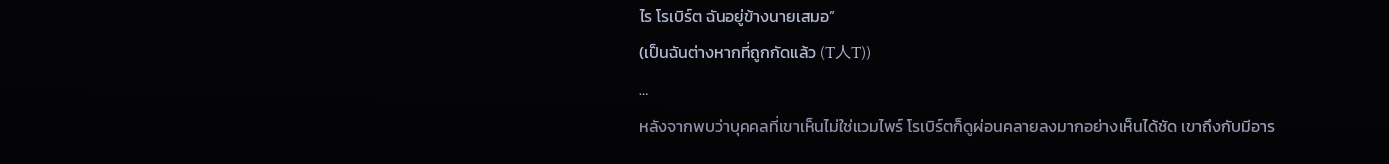ไร โรเบิร์ต ฉันอยู่ข้างนายเสมอ”
(เป็นฉันต่างหากที่ถูกกัดแล้ว (T人T))
…
หลังจากพบว่าบุคคลที่เขาเห็นไม่ใช่แวมไพร์ โรเบิร์ตก็ดูผ่อนคลายลงมากอย่างเห็นได้ชัด เขาถึงกับมีอาร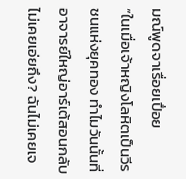มณ์พูดจาเรื่อยเปื่อย
“ในเมื่อเจ้าหญิงโลหิตเป็นวีรชนแห่งยุคทอง ทำไมวันนั้นที่อาจารย์ใหญ่อาร์เต้สอนกลับไม่เคยเอ่ยถึง? ฉันไม่เคยเจ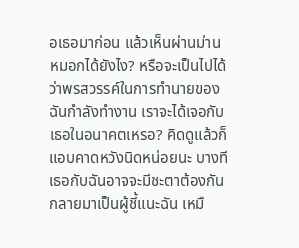อเธอมาก่อน แล้วเห็นผ่านม่านหมอกได้ยังไง? หรือจะเป็นไปได้ว่าพรสวรรค์ในการทำนายของฉันกำลังทำงาน เราจะได้เจอกับเธอในอนาคตเหรอ? คิดดูแล้วก็แอบคาดหวังนิดหน่อยนะ บางทีเธอกับฉันอาจจะมีชะตาต้องกัน กลายมาเป็นผู้ชี้แนะฉัน เหมื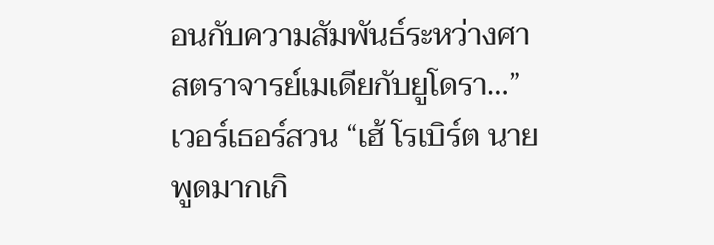อนกับความสัมพันธ์ระหว่างศาสตราจารย์เมเดียกับยูโดรา…”
เวอร์เธอร์สวน “เฮ้ โรเบิร์ต นายพูดมากเกิ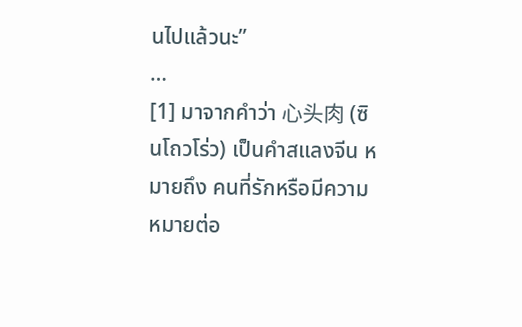นไปแล้วนะ”
…
[1] มาจากคำว่า 心头肉 (ซินโถวโร่ว) เป็นคำสแลงจีน หมายถึง คนที่รักหรือมีความหมายต่อ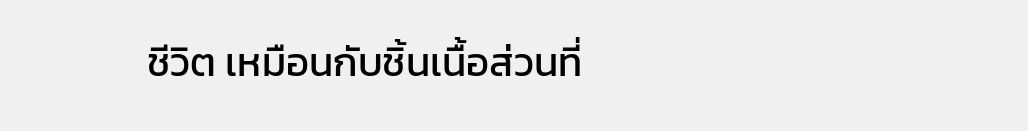ชีวิต เหมือนกับชิ้นเนื้อส่วนที่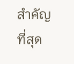สำคัญที่สุด